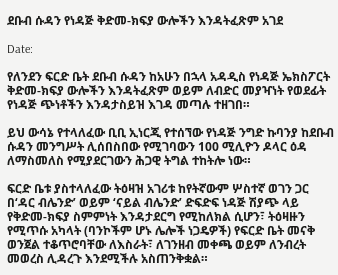ደቡብ ሱዳን የነዳጅ ቅድመ-ክፍያ ውሎችን እንዳትፈጽም አገደ

Date:

የለንደን ፍርድ ቤት ደቡብ ሱዳን ከአሁን በኋላ አዳዲስ የነዳጅ ኤክስፖርት ቅድመ-ክፍያ ውሎችን እንዳትፈጽም ወይም ለብድር መያዣነት የወደፊት የነዳጅ ጭነቶችን እንዳታስይዝ እገዳ መጣሉ ተዘገበ።

ይህ ውሳኔ የተላለፈው ቢቢ ኢነርጂ የተሰኘው የነዳጅ ንግድ ኩባንያ ከደቡብ ሱዳን መንግሥት ሊሰበስበው የሚገባውን 100 ሚሊዮን ዶላር ዕዳ ለማስመለስ የሚያደርገውን ሕጋዊ ትግል ተከትሎ ነው።

ፍርድ ቤቱ ያስተላለፈው ትዕዛዝ አገሪቱ ከየትኛውም ሦስተኛ ወገን ጋር በ‘ዳር ብሌንድ’ ወይም ‘ናይል ብሌንድ’ ድፍድፍ ነዳጅ ሽያጭ ላይ የቅድመ-ክፍያ ስምምነት እንዳታደርግ የሚከለክል ሲሆን፣ ትዕዛዙን የሚጥሱ አካላት (ባንኮችም ሆኑ ሌሎች ነጋዴዎች) የፍርድ ቤት መናቅ ወንጀል ተቆጥሮባቸው ለእስራት፣ ለገንዘብ መቀጫ ወይም ለንብረት መወረስ ሊዳረጉ እንደሚችሉ አስጠንቅቋል።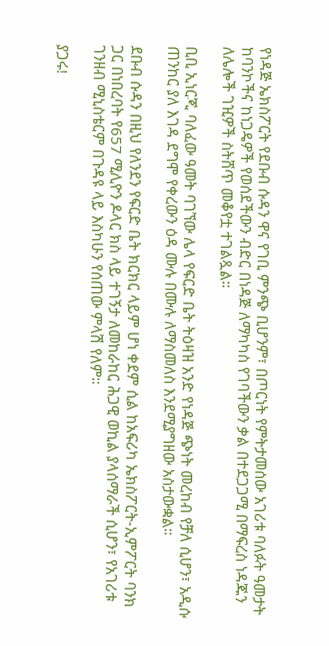የነዳጅ ኤክስፖርት የደቡብ ሱዳን ዋና የገቢ ምንጭ ቢሆንም፣ በጦርነት የምትታመሰው አገሪቱ ባለፉት ዓመታት ከባንኮችና ከነጋዴዎች የወሰደችውን ብድር በነዳጅ ለማካካስ የገባችውን ቃል በተደጋጋሚ በማፍረስ ነዳጁን ለሌሎች ገዢዎች ስትሸጥ መቆየቷ ተገልጿል።

ቢቢ ኢነርጂ ባለፈው ዓመት ባገኘው ሌላ የፍርድ ቤት ትዕዛዝ አንድ የነዳጅ ጭነት መረከብ የቻለ ሲሆን፣ አዲሱ ጠንከር ያለ እገዳ ደግሞ የቀረውን ዕዳ ሙሉ በሙሉ ለማስመለስ እንደሚያግዘው አስታውቋል።

ደቡብ ሱዳን በዚህ የለንደን የፍርድ ቤት ክርክር ላይም ሆነ ቀደም ሲል ከአፍሪካ ኤክስፖርት-ኢምፖርት ባንክ ጋር በነበረባት የ657 ሚሊዮን ዶላር ክስ ላይ ተገኝታ ለመከራከር ሕጋዊ ወኪል ያላሰማራች ሲሆን፣ የአገሪቱ ገንዘብ ሚኒስቴርም በጉዳዩ ላይ እስካሁን የሰጠው ምላሽ የለም።

ያጋሩ!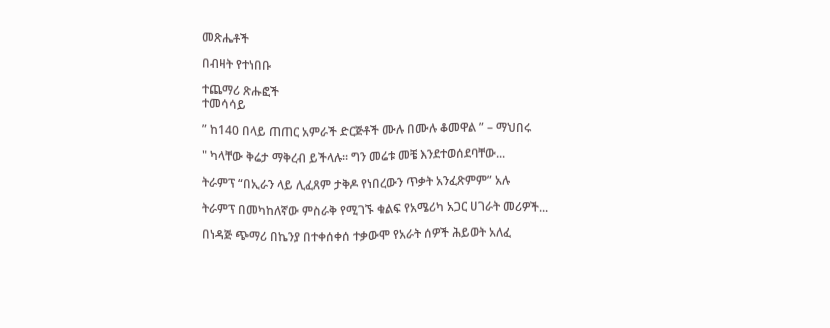መጽሔቶች

በብዛት የተነበቡ

ተጨማሪ ጽሑፎች
ተመሳሳይ

” ከ140 በላይ ጠጠር አምራች ድርጅቶች ሙሉ በሙሉ ቆመዋል ” – ማህበሩ

" ካላቸው ቅሬታ ማቅረብ ይችላሉ። ግን መሬቱ መቼ እንደተወሰደባቸው...

ትራምፕ “በኢራን ላይ ሊፈጸም ታቅዶ የነበረውን ጥቃት አንፈጽምም” አሉ

ትራምፕ በመካከለኛው ምስራቅ የሚገኙ ቁልፍ የአሜሪካ አጋር ሀገራት መሪዎች...

በነዳጅ ጭማሪ በኬንያ በተቀሰቀሰ ተቃውሞ የአራት ሰዎች ሕይወት አለፈ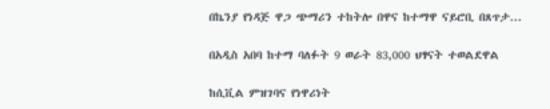በኬንያ የነዳጅ ዋጋ ጭማሪን ተከትሎ በዋና ከተማዋ ናይሮቢ በጸጥታ...

በአዲስ አበባ ከተማ ባለፉት 9 ወራት 83,000 ህፃናት ተወልደዋል

ከሲቪል ምዝገባና የነዋሪነት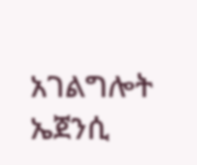አገልግሎት ኤጀንሲ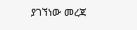ያገኘነው መረጃ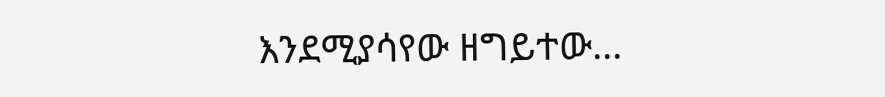እንደሚያሳየው ዘግይተው...